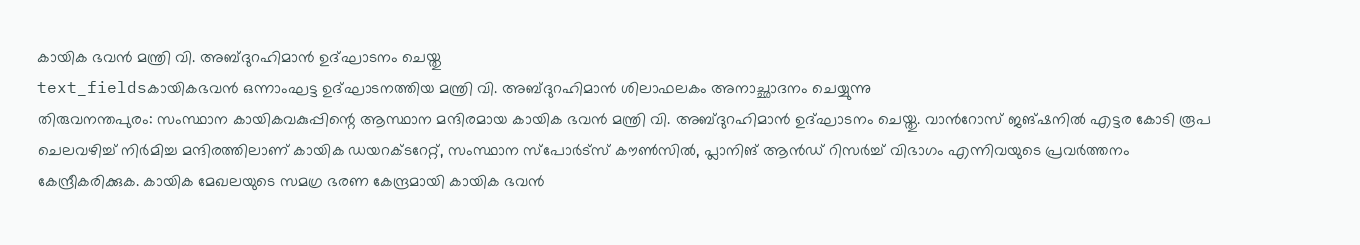കായിക ഭവൻ മന്ത്രി വി. അബ്ദുറഹിമാൻ ഉദ്ഘാടനം ചെയ്തു
text_fieldsകായികഭവൻ ഒന്നാംഘട്ട ഉദ്ഘാടനത്തിയ മന്ത്രി വി. അബ്ദുറഹിമാൻ ശിലാഫലകം അനാച്ഛാദനം ചെയ്യുന്നു
തിരുവനന്തപുരം: സംസ്ഥാന കായികവകുപ്പിന്റെ ആസ്ഥാന മന്ദിരമായ കായിക ഭവൻ മന്ത്രി വി. അബ്ദുറഹിമാൻ ഉദ്ഘാടനം ചെയ്തു. വാൻറോസ് ജങ്ഷനിൽ എട്ടര കോടി രൂപ ചെലവഴിച്ച് നിർമിച്ച മന്ദിരത്തിലാണ് കായിക ഡയറക്ടറേറ്റ്, സംസ്ഥാന സ്പോർട്സ് കൗൺസിൽ, പ്ലാനിങ് ആൻഡ് റിസർച്ച് വിഭാഗം എന്നിവയുടെ പ്രവർത്തനം കേന്ദ്രീകരിക്കുക. കായിക മേഖലയുടെ സമഗ്ര ഭരണ കേന്ദ്രമായി കായിക ഭവൻ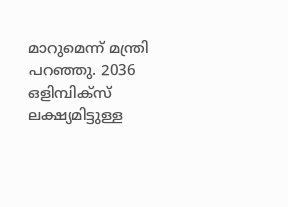മാറുമെന്ന് മന്ത്രി പറഞ്ഞു. 2036 ഒളിമ്പിക്സ് ലക്ഷ്യമിട്ടുള്ള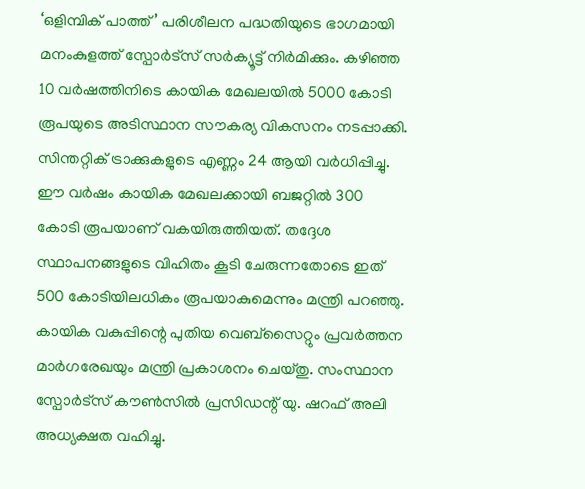‘ഒളിമ്പിക് പാത്ത്’ പരിശീലന പദ്ധതിയുടെ ഭാഗമായി മനംകുളത്ത് സ്പോർട്സ് സർക്യൂട്ട് നിർമിക്കും. കഴിഞ്ഞ 10 വർഷത്തിനിടെ കായിക മേഖലയിൽ 5000 കോടി രൂപയുടെ അടിസ്ഥാന സൗകര്യ വികസനം നടപ്പാക്കി. സിന്തറ്റിക് ട്രാക്കുകളുടെ എണ്ണം 24 ആയി വർധിപ്പിച്ചു.
ഈ വർഷം കായിക മേഖലക്കായി ബജറ്റിൽ 300 കോടി രൂപയാണ് വകയിരുത്തിയത്. തദ്ദേശ സ്ഥാപനങ്ങളുടെ വിഹിതം കൂടി ചേരുന്നതോടെ ഇത് 500 കോടിയിലധികം രൂപയാകുമെന്നും മന്ത്രി പറഞ്ഞു. കായിക വകുപ്പിന്റെ പുതിയ വെബ്സൈറ്റും പ്രവർത്തന മാർഗരേഖയും മന്ത്രി പ്രകാശനം ചെയ്തു. സംസ്ഥാന സ്പോർട്സ് കൗൺസിൽ പ്രസിഡന്റ് യു. ഷറഫ് അലി അധ്യക്ഷത വഹിച്ചു.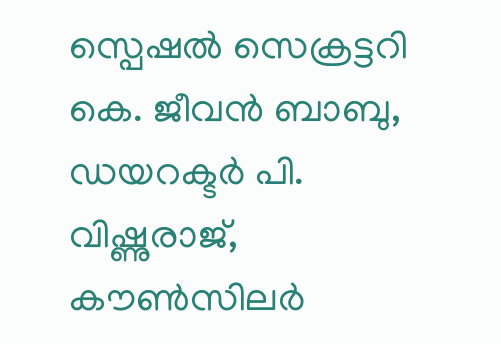സ്പെഷൽ സെക്രട്ടറി കെ. ജീവൻ ബാബു, ഡയറക്ടർ പി. വിഷ്ണുരാജ്, കൗൺസിലർ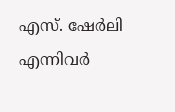എസ്. ഷേർലി എന്നിവർ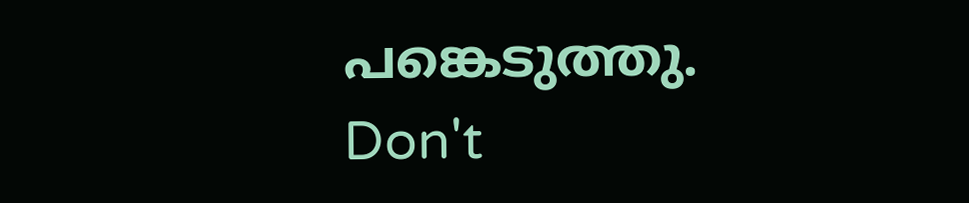പങ്കെടുത്തു.
Don't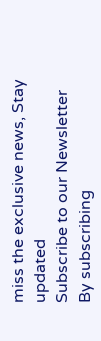miss the exclusive news, Stay updated
Subscribe to our Newsletter
By subscribing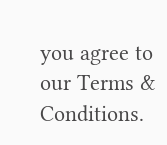you agree to our Terms & Conditions.